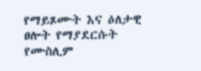የማይጾሙት እና ዕለታዊ ፀሎት የማያደርሱት የሙስሊም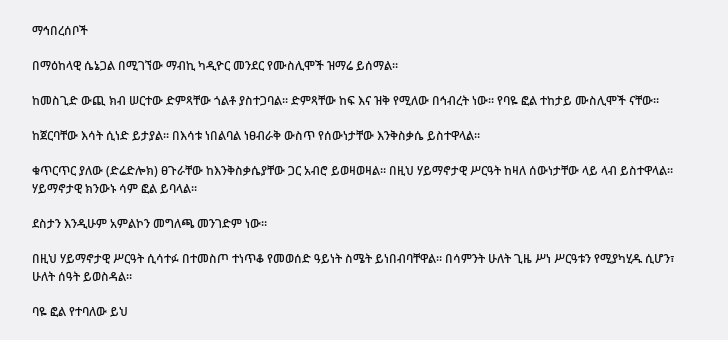ማኅበረሰቦች

በማዕከላዊ ሴኔጋል በሚገኘው ማብኪ ካዲዮር መንደር የሙስሊሞች ዝማሬ ይሰማል።

ከመስጊድ ውጪ ክብ ሠርተው ድምጻቸው ጎልቶ ያስተጋባል። ድምጻቸው ከፍ እና ዝቅ የሚለው በኅብረት ነው። የባዬ ፎል ተከታይ ሙስሊሞች ናቸው።

ከጀርባቸው እሳት ሲነድ ይታያል። በእሳቱ ነበልባል ነፀብራቅ ውስጥ የሰውነታቸው እንቅስቃሴ ይስተዋላል።

ቁጥርጥር ያለው (ድሬድሎክ) ፀጉራቸው ከእንቅስቃሴያቸው ጋር አብሮ ይወዛወዛል። በዚህ ሃይማኖታዊ ሥርዓት ከዛለ ሰውነታቸው ላይ ላብ ይስተዋላል። ሃይማኖታዊ ክንውኑ ሳም ፎል ይባላል።

ደስታን እንዲሁም አምልኮን መግለጫ መንገድም ነው።

በዚህ ሃይማኖታዊ ሥርዓት ሲሳተፉ በተመስጦ ተነጥቆ የመወሰድ ዓይነት ስሜት ይነበብባቸዋል። በሳምንት ሁለት ጊዜ ሥነ ሥርዓቱን የሚያካሂዱ ሲሆን፣ ሁለት ሰዓት ይወስዳል።

ባዬ ፎል የተባለው ይህ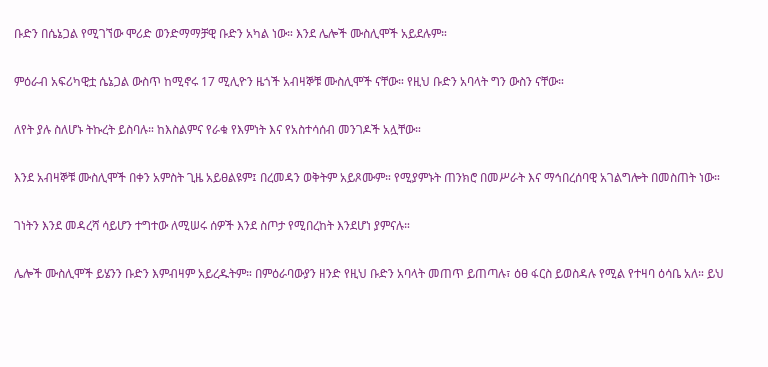ቡድን በሴኔጋል የሚገኘው ሞሪድ ወንድማማቻዊ ቡድን አካል ነው። እንደ ሌሎች ሙስሊሞች አይደሉም።

ምዕራብ አፍሪካዊቷ ሴኔጋል ውስጥ ከሚኖሩ 17 ሚሊዮን ዜጎች አብዛኞቹ ሙስሊሞች ናቸው። የዚህ ቡድን አባላት ግን ውስን ናቸው።

ለየት ያሉ ስለሆኑ ትኩረት ይስባሉ። ከእስልምና የራቁ የእምነት እና የአስተሳሰብ መንገዶች አሏቸው።

እንደ አብዛኞቹ ሙስሊሞች በቀን አምስት ጊዜ አይፀልዩም፤ በረመዳን ወቅትም አይጾሙም። የሚያምኑት ጠንክሮ በመሥራት እና ማኅበረሰባዊ አገልግሎት በመስጠት ነው።

ገነትን እንደ መዳረሻ ሳይሆን ተግተው ለሚሠሩ ሰዎች እንደ ስጦታ የሚበረከት እንደሆነ ያምናሉ።

ሌሎች ሙስሊሞች ይሄንን ቡድን እምብዛም አይረዱትም። በምዕራባውያን ዘንድ የዚህ ቡድን አባላት መጠጥ ይጠጣሉ፣ ዕፀ ፋርስ ይወስዳሉ የሚል የተዛባ ዕሳቤ አለ። ይህ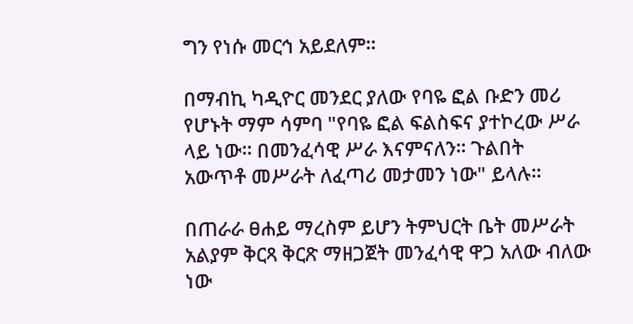ግን የነሱ መርኅ አይደለም።

በማብኪ ካዲዮር መንደር ያለው የባዬ ፎል ቡድን መሪ የሆኑት ማም ሳምባ "የባዬ ፎል ፍልስፍና ያተኮረው ሥራ ላይ ነው። በመንፈሳዊ ሥራ እናምናለን። ጉልበት አውጥቶ መሥራት ለፈጣሪ መታመን ነው" ይላሉ።

በጠራራ ፀሐይ ማረስም ይሆን ትምህርት ቤት መሥራት አልያም ቅርጻ ቅርጽ ማዘጋጀት መንፈሳዊ ዋጋ አለው ብለው ነው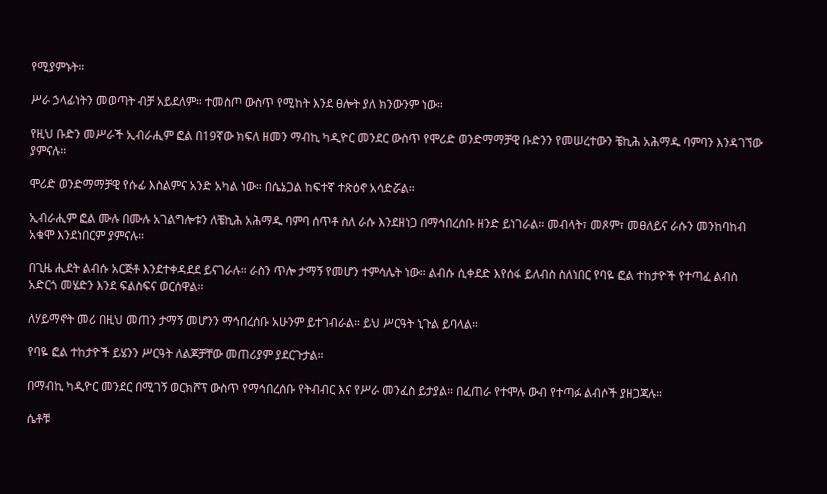የሚያምኑት።

ሥራ ኃላፊነትን መወጣት ብቻ አይደለም። ተመስጦ ውስጥ የሚከት እንደ ፀሎት ያለ ክንውንም ነው።

የዚህ ቡድን መሥራች ኢብራሒም ፎል በ19ኛው ክፍለ ዘመን ማብኪ ካዲዮር መንደር ውስጥ የሞሪድ ወንድማማቻዊ ቡድንን የመሠረተውን ቼኪሕ አሕማዱ ባምባን እንዳገኘው ያምናሉ።

ሞሪድ ወንድማማቻዊ የሱፊ እስልምና አንድ አካል ነው። በሴኔጋል ከፍተኛ ተጽዕኖ አሳድሯል።

ኢብራሒም ፎል ሙሉ በሙሉ አገልግሎቱን ለቼኪሕ አሕማዱ ባምባ ሰጥቶ ስለ ራሱ እንደዘነጋ በማኅበረሰቡ ዘንድ ይነገራል። መብላት፣ መጾም፣ መፀለይና ራሱን መንከባከብ አቁሞ እንደነበርም ያምናሉ።

በጊዜ ሒደት ልብሱ አርጅቶ እንደተቀዳደደ ይናገራሉ። ራስን ጥሎ ታማኝ የመሆን ተምሳሌት ነው። ልብሱ ሲቀደድ እየሰፋ ይለብስ ስለነበር የባዬ ፎል ተከታዮች የተጣፈ ልብስ አድርጎ መሄድን እንደ ፍልስፍና ወርሰዋል።

ለሃይማኖት መሪ በዚህ መጠን ታማኝ መሆንን ማኅበረሰቡ አሁንም ይተገብራል። ይህ ሥርዓት ኒጉል ይባላል።

የባዬ ፎል ተከታዮች ይሄንን ሥርዓት ለልጆቻቸው መጠሪያም ያደርጉታል።

በማብኪ ካዲዮር መንደር በሚገኝ ወርክሾፕ ውስጥ የማኅበረሰቡ የትብብር እና የሥራ መንፈስ ይታያል። በፈጠራ የተሞሉ ውብ የተጣፉ ልብሶች ያዘጋጃሉ።

ሴቶቹ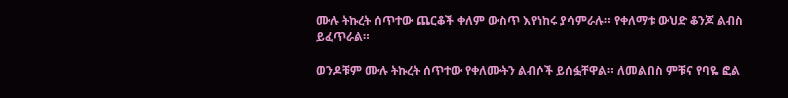ሙሉ ትኩረት ሰጥተው ጨርቆች ቀለም ውስጥ እየነከሩ ያሳምራሉ። የቀለማቱ ውህድ ቆንጆ ልብስ ይፈጥራል።

ወንዶቹም ሙሉ ትኩረት ሰጥተው የቀለሙትን ልብሶች ይሰፏቸዋል። ለመልበስ ምቹና የባዬ ፎል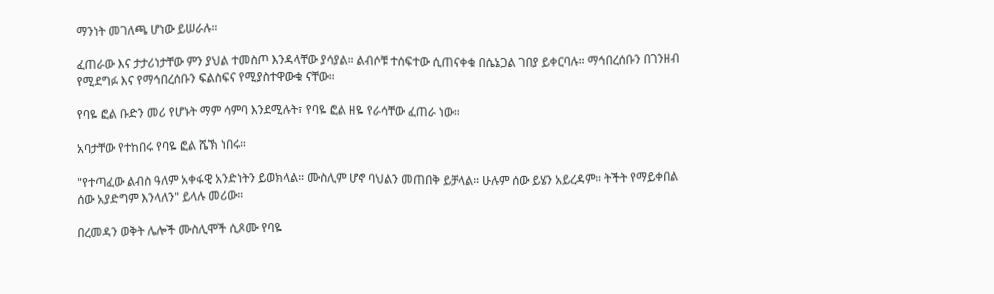ማንነት መገለጫ ሆነው ይሠራሉ።

ፈጠራው እና ታታሪነታቸው ምን ያህል ተመስጦ እንዳላቸው ያሳያል። ልብሶቹ ተሰፍተው ሲጠናቀቁ በሴኔጋል ገበያ ይቀርባሉ። ማኅበረሰቡን በገንዘብ የሚደግፉ እና የማኅበረሰቡን ፍልስፍና የሚያስተዋውቁ ናቸው።

የባዬ ፎል ቡድን መሪ የሆኑት ማም ሳምባ እንደሚሉት፣ የባዬ ፎል ዘዬ የራሳቸው ፈጠራ ነው።

አባታቸው የተከበሩ የባዬ ፎል ሼኽ ነበሩ።

"የተጣፈው ልብስ ዓለም አቀፋዊ አንድነትን ይወክላል። ሙስሊም ሆኖ ባህልን መጠበቅ ይቻላል። ሁሉም ሰው ይሄን አይረዳም። ትችት የማይቀበል ሰው አያድግም እንላለን" ይላሉ መሪው።

በረመዳን ወቅት ሌሎች ሙስሊሞች ሲጾሙ የባዬ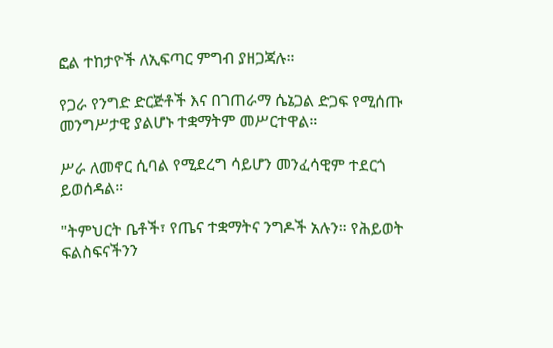ፎል ተከታዮች ለኢፍጣር ምግብ ያዘጋጃሉ።

የጋራ የንግድ ድርጅቶች እና በገጠራማ ሴኔጋል ድጋፍ የሚሰጡ መንግሥታዊ ያልሆኑ ተቋማትም መሥርተዋል።

ሥራ ለመኖር ሲባል የሚደረግ ሳይሆን መንፈሳዊም ተደርጎ ይወሰዳል።

"ትምህርት ቤቶች፣ የጤና ተቋማትና ንግዶች አሉን። የሕይወት ፍልስፍናችንን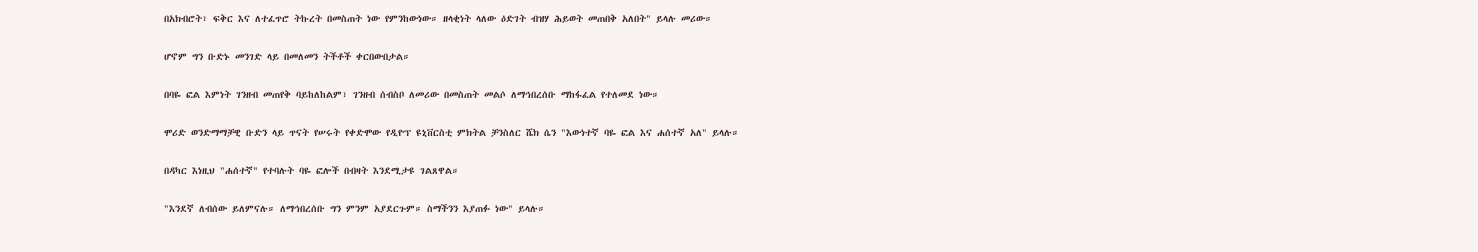በአክብሮት፣ ፍቅር እና ለተፈጥሮ ትኩረት በመስጠት ነው የምንከውነው። ዘላቂነት ላለው ዕድገት ብዝሃ ሕይወት መጠበቅ አለበት" ይላሉ መሪው።

ሆኖም ግን ቡድኑ መንገድ ላይ በመለመን ትችቶች ቀርበውበታል።

በባዬ ፎል እምነት ገንዘብ መጠየቅ ባይከለከልም፣ ገንዘብ ሰብስቦ ለመሪው በመስጠት መልሶ ለማኅበረሰቡ ማከፋፈል የተለመደ ነው።

ሞሪድ ወንድማማቻዊ ቡድን ላይ ጥናት የሠሩት የቀድሞው የዲዮፕ ዩኒቨርስቲ ምክትል ቻንስለር ሼክ ሴን "እውነተኛ ባዬ ፎል እና ሐሰተኛ አለ" ይላሉ።

በዳካር እነዚህ "ሐሰተኛ" የተባሉት ባዬ ፎሎች በብዛት እንደሚታዩ ገልጸዋል።

"እንደኛ ለብሰው ይለምናሉ። ለማኅበረሰቡ ግን ምንም አያደርጉም። ስማችንን እያጠፉ ነው" ይላሉ።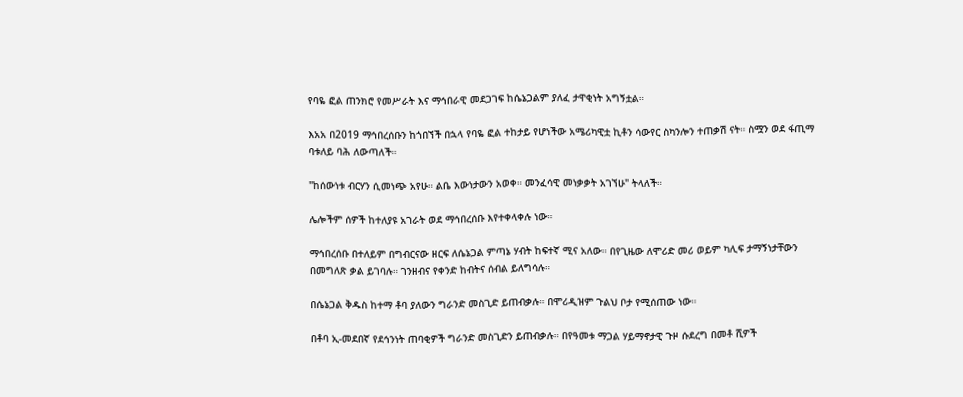የባዬ ፎል ጠንክሮ የመሥራት እና ማኅበራዊ መደጋገፍ ከሴኔጋልም ያለፈ ታዋቂነት አግኝቷል።

እአአ በ2019 ማኅበረሰቡን ከጎበኘች በኋላ የባዬ ፎል ተከታይ የሆነችው አሜሪካዊቷ ኪቶን ሳውየር ስካንሎን ተጠቃሽ ናት። ስሟን ወደ ፋጢማ ባቱለይ ባሕ ለውጣለች።

"ከሰውነቱ ብርሃን ሲመነጭ አየሁ። ልቤ እውነታውን አወቀ። መንፈሳዊ መነቃቃት አገኘሁ" ትላለች።

ሌሎችም ሰዎች ከተለያዩ አገራት ወደ ማኅበረሰቡ እየተቀላቀሉ ነው።

ማኅበረሰቡ በተለይም በግብርናው ዘርፍ ለሴኔጋል ምጣኔ ሃብት ከፍተኛ ሚና አለው። በየጊዜው ለሞሪድ መሪ ወይም ካሊፍ ታማኝነታቸውን በመግለጽ ቃል ይገባሉ። ገንዘብና የቀንድ ከብትና ሰብል ይለግሳሉ።

በሴኔጋል ቅዱስ ከተማ ቶባ ያለውን ግራንድ መስጊድ ይጠብቃሉ። በሞሪዲዝም ጉልህ ቦታ የሚሰጠው ነው።

በቶባ ኢ-መደበኛ የደኅንነት ጠባቂዎች ግራንድ መስጊድን ይጠብቃሉ። በየዓመቱ ማጋል ሃይማኖታዊ ጉዞ ሱደረግ በመቶ ሺዎች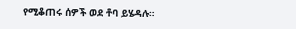የሚቆጠሩ ሰዎች ወደ ቶባ ይሄዳሉ።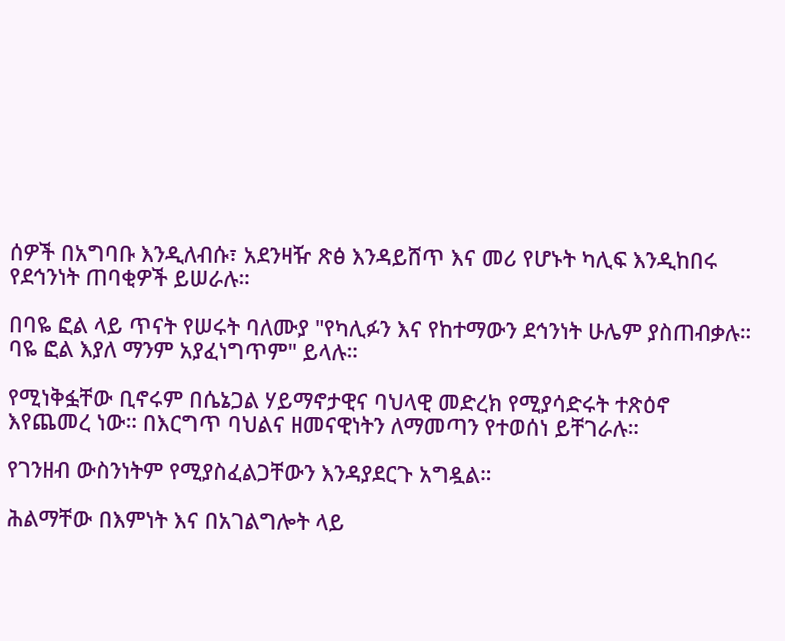ሰዎች በአግባቡ እንዲለብሱ፣ አደንዛዥ ጽፅ እንዳይሸጥ እና መሪ የሆኑት ካሊፍ እንዲከበሩ የደኅንነት ጠባቂዎች ይሠራሉ።

በባዬ ፎል ላይ ጥናት የሠሩት ባለሙያ "የካሊፉን እና የከተማውን ደኅንነት ሁሌም ያስጠብቃሉ። ባዬ ፎል እያለ ማንም አያፈነግጥም" ይላሉ።

የሚነቅፏቸው ቢኖሩም በሴኔጋል ሃይማኖታዊና ባህላዊ መድረክ የሚያሳድሩት ተጽዕኖ እየጨመረ ነው። በእርግጥ ባህልና ዘመናዊነትን ለማመጣን የተወሰነ ይቸገራሉ።

የገንዘብ ውስንነትም የሚያስፈልጋቸውን እንዳያደርጉ አግዷል።

ሕልማቸው በእምነት እና በአገልግሎት ላይ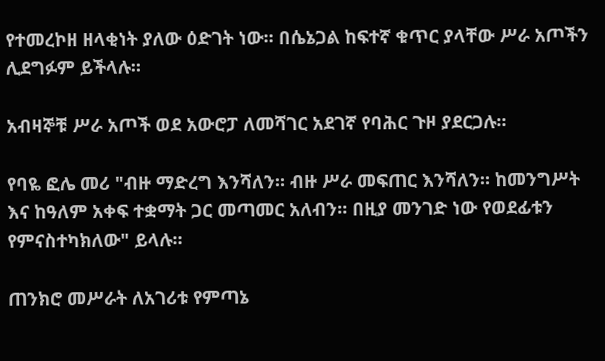የተመረኮዘ ዘላቂነት ያለው ዕድገት ነው። በሴኔጋል ከፍተኛ ቁጥር ያላቸው ሥራ አጦችን ሊደግፉም ይችላሉ።

አብዛኞቹ ሥራ አጦች ወደ አውሮፓ ለመሻገር አደገኛ የባሕር ጉዞ ያደርጋሉ።

የባዬ ፎሌ መሪ "ብዙ ማድረግ እንሻለን። ብዙ ሥራ መፍጠር እንሻለን። ከመንግሥት እና ከዓለም አቀፍ ተቋማት ጋር መጣመር አለብን። በዚያ መንገድ ነው የወደፊቱን የምናስተካክለው" ይላሉ።

ጠንክሮ መሥራት ለአገሪቱ የምጣኔ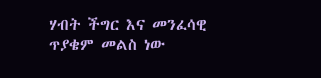ሃብት ችግር እና መንፈሳዊ ጥያቄም መልስ ነው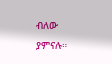ብለው ያምናሉ።